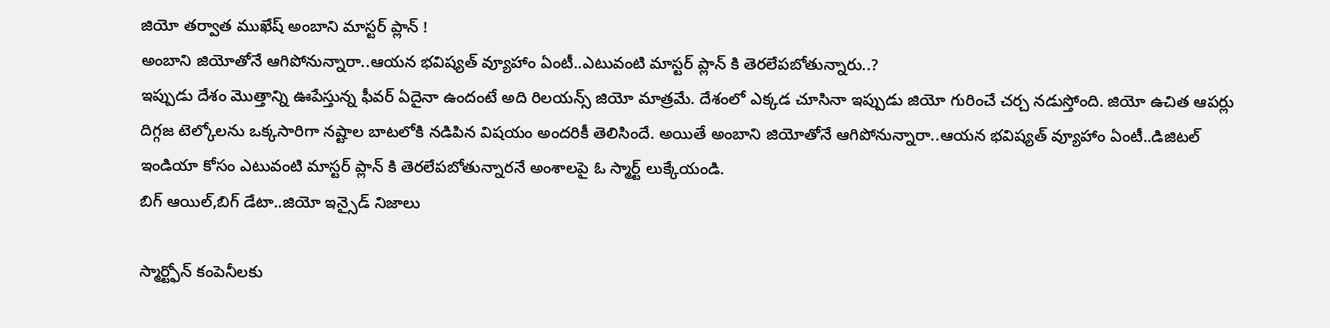జియో తర్వాత ముఖేష్ అంబాని మాస్టర్ ప్లాన్ !
అంబాని జియోతోనే ఆగిపోనున్నారా..ఆయన భవిష్యత్ వ్యూహాం ఏంటీ..ఎటువంటి మాస్టర్ ప్లాన్ కి తెరలేపబోతున్నారు..?
ఇప్పుడు దేశం మొత్తాన్ని ఊపేస్తున్న ఫీవర్ ఏదైనా ఉందంటే అది రిలయన్స్ జియో మాత్రమే. దేశంలో ఎక్కడ చూసినా ఇప్పుడు జియో గురించే చర్చ నడుస్తోంది. జియో ఉచిత ఆపర్లు దిగ్గజ టెల్కోలను ఒక్కసారిగా నష్టాల బాటలోకి నడిపిన విషయం అందరికీ తెలిసిందే. అయితే అంబాని జియోతోనే ఆగిపోనున్నారా..ఆయన భవిష్యత్ వ్యూహాం ఏంటీ..డిజిటల్ ఇండియా కోసం ఎటువంటి మాస్టర్ ప్లాన్ కి తెరలేపబోతున్నారనే అంశాలపై ఓ స్మార్ట్ లుక్కేయండి.
బిగ్ ఆయిల్,బిగ్ డేటా..జియో ఇన్సైడ్ నిజాలు

స్మార్ట్ఫోన్ కంపెనీలకు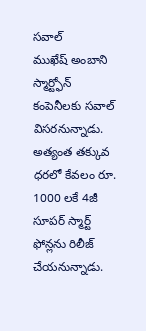సవాల్
ముఖేష్ అంబాని స్మార్ట్ఫోన్ కంపెనీలకు సవాల్ విసరనున్నాడు. అత్యంత తక్కువ ధరలో కేవలం రూ. 1000 లకే 4జీ సూపర్ స్మార్ట్ ఫోన్లను రిలీజ్ చేయనున్నాడు.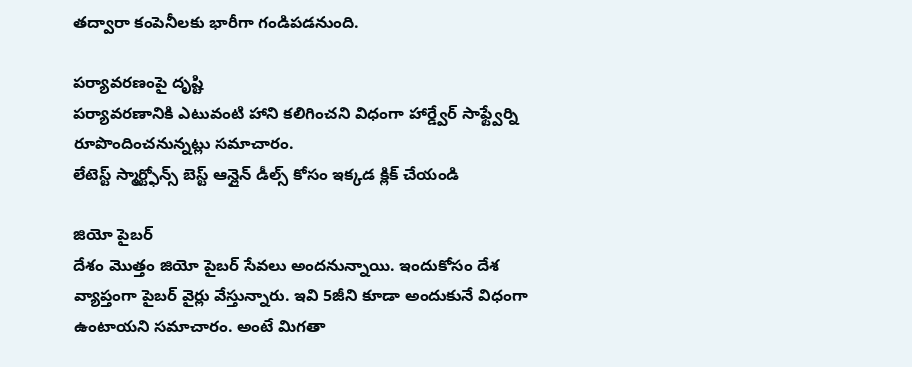తద్వారా కంపెనీలకు భారీగా గండిపడనుంది.

పర్యావరణంపై దృష్టి
పర్యావరణానికి ఎటువంటి హాని కలిగించని విధంగా హార్డ్వేర్ సాఫ్ట్వేర్ని రూపొందించనున్నట్లు సమాచారం.
లేటెస్ట్ స్మార్ట్ఫోన్స్ బెస్ట్ ఆన్లైన్ డీల్స్ కోసం ఇక్కడ క్లిక్ చేయండి

జియో పైబర్
దేశం మొత్తం జియో పైబర్ సేవలు అందనున్నాయి. ఇందుకోసం దేశ వ్యాప్తంగా పైబర్ వైర్లు వేస్తున్నారు. ఇవి 5జీని కూడా అందుకునే విధంగా ఉంటాయని సమాచారం. అంటే మిగతా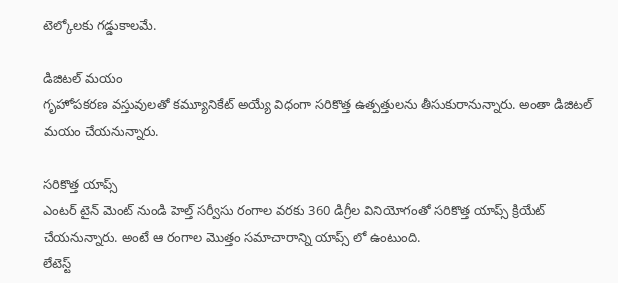టెల్కోలకు గడ్డుకాలమే.

డిజిటల్ మయం
గృహోపకరణ వస్తువులతో కమ్యూనికేట్ అయ్యే విధంగా సరికొత్త ఉత్పత్తులను తీసుకురానున్నారు. అంతా డిజిటల్ మయం చేయనున్నారు.

సరికొత్త యాప్స్
ఎంటర్ టైన్ మెంట్ నుండి హెల్త్ సర్వీసు రంగాల వరకు 360 డిగ్రీల వినియోగంతో సరికొత్త యాప్స్ క్రియేట్ చేయనున్నారు. అంటే ఆ రంగాల మొత్తం సమాచారాన్ని యాప్స్ లో ఉంటుంది.
లేటెస్ట్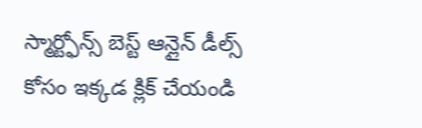స్మార్ట్ఫోన్స్ బెస్ట్ ఆన్లైన్ డీల్స్ కోసం ఇక్కడ క్లిక్ చేయండి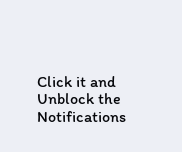Click it and Unblock the Notifications